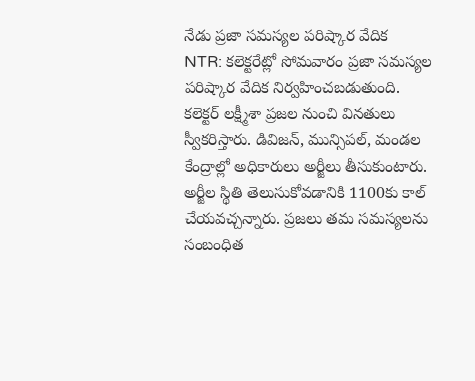నేడు ప్రజా సమస్యల పరిష్కార వేదిక
NTR: కలెక్టరేట్లో సోమవారం ప్రజా సమస్యల పరిష్కార వేదిక నిర్వహించబడుతుంది. కలెక్టర్ లక్ష్మీశా ప్రజల నుంచి వినతులు స్వీకరిస్తారు. డివిజన్, మున్సిపల్, మండల కేంద్రాల్లో అధికారులు అర్జీలు తీసుకుంటారు. అర్జీల స్థితి తెలుసుకోవడానికి 1100కు కాల్ చేయవచ్చన్నారు. ప్రజలు తమ సమస్యలను సంబంధిత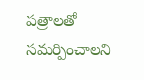పత్రాలతో సమర్పించాలని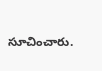సూచించారు.